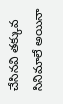చేసినవి తక్కువ సినిమాలే అయినా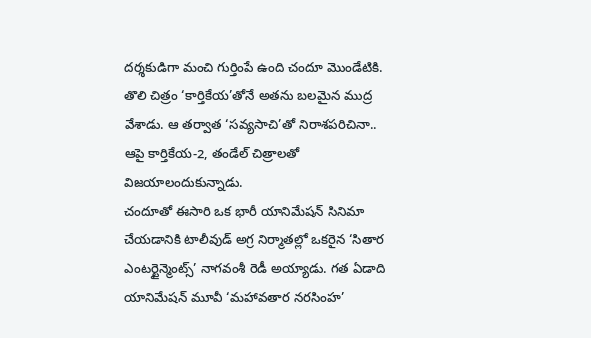దర్శకుడిగా మంచి గుర్తింపే ఉంది చందూ మొండేటికి. తొలి చిత్రం ‘కార్తికేయ’తోనే అతను బలమైన ముద్ర వేశాడు. ఆ తర్వాత ‘సవ్యసాచి’తో నిరాశపరిచినా.. ఆపై కార్తికేయ-2, తండేల్ చిత్రాలతో విజయాలందుకున్నాడు.
చందూతో ఈసారి ఒక భారీ యానిమేషన్ సినిమా చేయడానికి టాలీవుడ్ అగ్ర నిర్మాతల్లో ఒకరైన ‘సితార ఎంటర్టైన్మెంట్స్’ నాగవంశీ రెడీ అయ్యాడు. గత ఏడాది యానిమేషన్ మూవీ ‘మహావతార నరసింహ’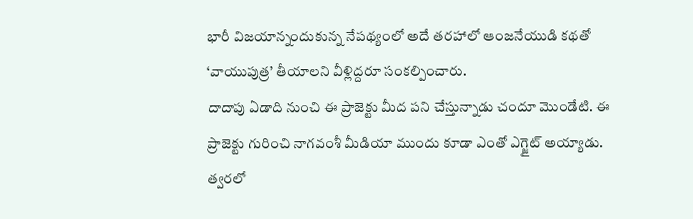భారీ విజయాన్నందుకున్న నేపథ్యంలో అదే తరహాలో ఆంజనేయుడి కథతో ‘వాయుపుత్ర’ తీయాలని వీళ్లిద్దరూ సంకల్పించారు.
దాదాపు ఏడాది నుంచి ఈ ప్రాజెక్టు మీద పని చేస్తున్నాడు చందూ మొండేటి. ఈ ప్రాజెక్టు గురించి నాగవంశీ మీడియా ముందు కూడా ఎంతో ఎగ్జైట్ అయ్యాడు. త్వరలో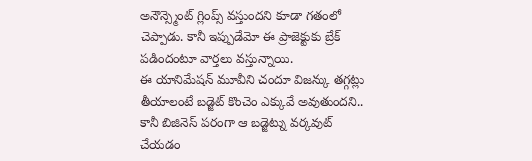అనౌన్స్మెంట్ గ్లింప్స్ వస్తుందని కూడా గతంలో చెప్పాడు. కానీ ఇప్పుడేమో ఈ ప్రాజెక్టుకు బ్రేక్ పడిందంటూ వార్తలు వస్తున్నాయి.
ఈ యానిమేషన్ మూవీని చందూ విజన్కు తగ్గట్లు తీయాలంటే బడ్జెట్ కొంచెం ఎక్కువే అవుతుందని.. కానీ బిజినెస్ పరంగా ఆ బడ్జెట్ను వర్కవుట్ చేయడం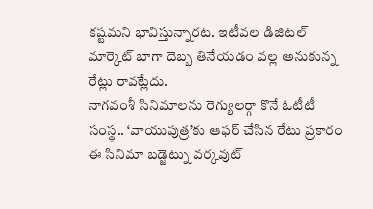కష్టమని భావిస్తున్నారట. ఇటీవల డిజిటల్ మార్కెట్ బాగా దెబ్బ తినేయడం వల్ల అనుకున్న రేట్లు రావట్లేదు.
నాగవంశీ సినిమాలను రెగ్యులర్గా కొనే ఓటీటీ సంస్థ.. ‘వాయుపుత్ర’కు ఆఫర్ చేసిన రేటు ప్రకారం ఈ సినిమా బడ్జెట్ను వర్కవుట్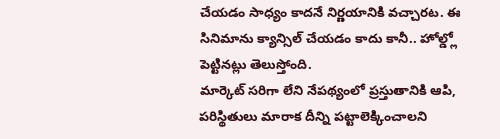చేయడం సాధ్యం కాదనే నిర్ణయానికి వచ్చారట. ఈ సినిమాను క్యాన్సిల్ చేయడం కాదు కానీ.. హోల్డ్లో పెట్టినట్లు తెలుస్తోంది.
మార్కెట్ సరిగా లేని నేపథ్యంలో ప్రస్తుతానికి ఆపి, పరిస్థితులు మారాక దీన్ని పట్టాలెక్కించాలని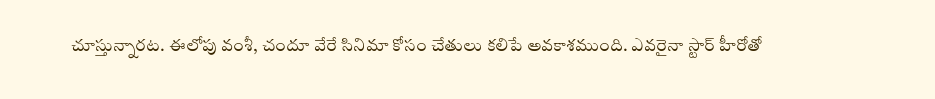చూస్తున్నారట. ఈలోపు వంశీ, చందూ వేరే సినిమా కోసం చేతులు కలిపే అవకాశముంది. ఎవరైనా స్టార్ హీరోతో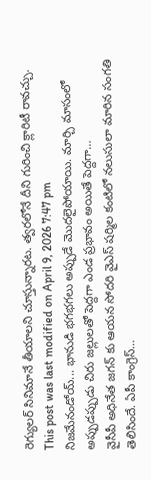రెగ్యులర్ సినిమానే తీయాలని చూస్తున్నారట. త్వరలోనే దీని గురించి క్లారిటీ రావచ్చు.
This post was last modified on April 9, 2026 7:47 pm
నిజమేనండోయ్... భానుడి భగభగలు అప్పుడే మొదలైపోయాయి. మార్చి మాసంలో అప్పుడప్పుడు చిరు జల్లులతో పెద్దగా ఎండ ప్రభావం అయితే పెద్దగా…
వైసీపీ అధినేత జగన్ కు ఆయన సోదరి వైఎస్ షర్మిల కంటిలో నలుసులా మారిన సంగతి తెలిసిందే. ఏపీ కాంగ్రెస్…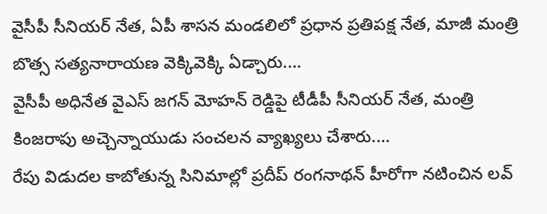వైసీపీ సీనియర్ నేత, ఏపీ శాసన మండలిలో ప్రధాన ప్రతిపక్ష నేత, మాజీ మంత్రి బొత్స సత్యనారాయణ వెక్కివెక్కి ఏడ్చారు.…
వైసీపీ అధినేత వైఎస్ జగన్ మోహన్ రెడ్డిపై టీడీపీ సీనియర్ నేత, మంత్రి కింజరాపు అచ్చెన్నాయుడు సంచలన వ్యాఖ్యలు చేశారు.…
రేపు విడుదల కాబోతున్న సినిమాల్లో ప్రదీప్ రంగనాథన్ హీరోగా నటించిన లవ్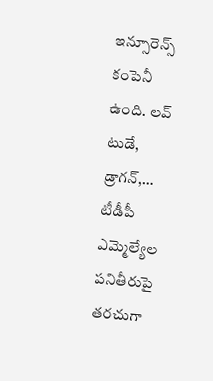ఇన్సూరెన్స్ కంపెనీ ఉంది. లవ్ టుడే, డ్రాగన్,…
టీడీపీ ఎమ్మెల్యేల పనితీరుపై తరచుగా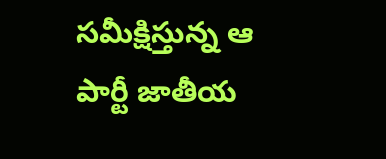సమీక్షిస్తున్న ఆ పార్టీ జాతీయ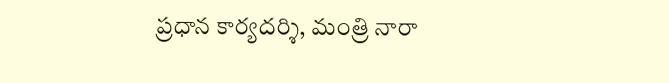ప్రధాన కార్యదర్శి, మంత్రి నారా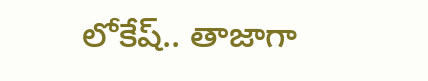లోకేష్.. తాజాగా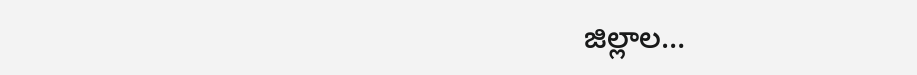జిల్లాల…